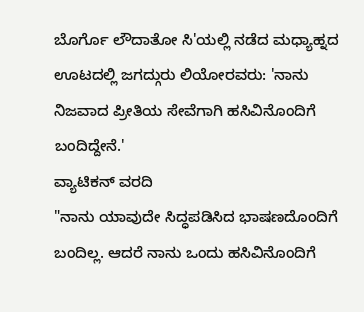ಬೊರ್ಗೊ ಲೌದಾತೋ ಸಿ'ಯಲ್ಲಿ ನಡೆದ ಮಧ್ಯಾಹ್ನದ ಊಟದಲ್ಲಿ ಜಗದ್ಗುರು ಲಿಯೋರವರು: 'ನಾನು ನಿಜವಾದ ಪ್ರೀತಿಯ ಸೇವೆಗಾಗಿ ಹಸಿವಿನೊಂದಿಗೆ ಬಂದಿದ್ದೇನೆ.'
ವ್ಯಾಟಿಕನ್ ವರದಿ
"ನಾನು ಯಾವುದೇ ಸಿದ್ಧಪಡಿಸಿದ ಭಾಷಣದೊಂದಿಗೆ ಬಂದಿಲ್ಲ. ಆದರೆ ನಾನು ಒಂದು ಹಸಿವಿನೊಂದಿಗೆ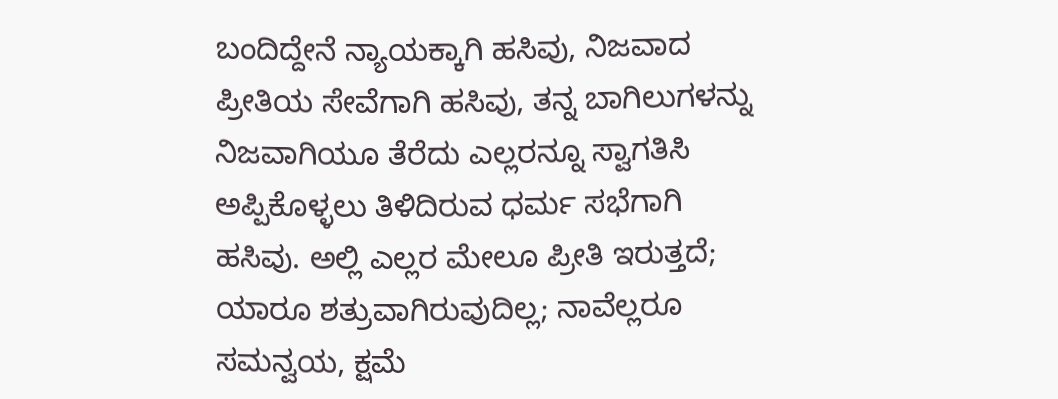ಬಂದಿದ್ದೇನೆ ನ್ಯಾಯಕ್ಕಾಗಿ ಹಸಿವು, ನಿಜವಾದ ಪ್ರೀತಿಯ ಸೇವೆಗಾಗಿ ಹಸಿವು, ತನ್ನ ಬಾಗಿಲುಗಳನ್ನು ನಿಜವಾಗಿಯೂ ತೆರೆದು ಎಲ್ಲರನ್ನೂ ಸ್ವಾಗತಿಸಿ ಅಪ್ಪಿಕೊಳ್ಳಲು ತಿಳಿದಿರುವ ಧರ್ಮ ಸಭೆಗಾಗಿ ಹಸಿವು. ಅಲ್ಲಿ ಎಲ್ಲರ ಮೇಲೂ ಪ್ರೀತಿ ಇರುತ್ತದೆ; ಯಾರೂ ಶತ್ರುವಾಗಿರುವುದಿಲ್ಲ; ನಾವೆಲ್ಲರೂ ಸಮನ್ವಯ, ಕ್ಷಮೆ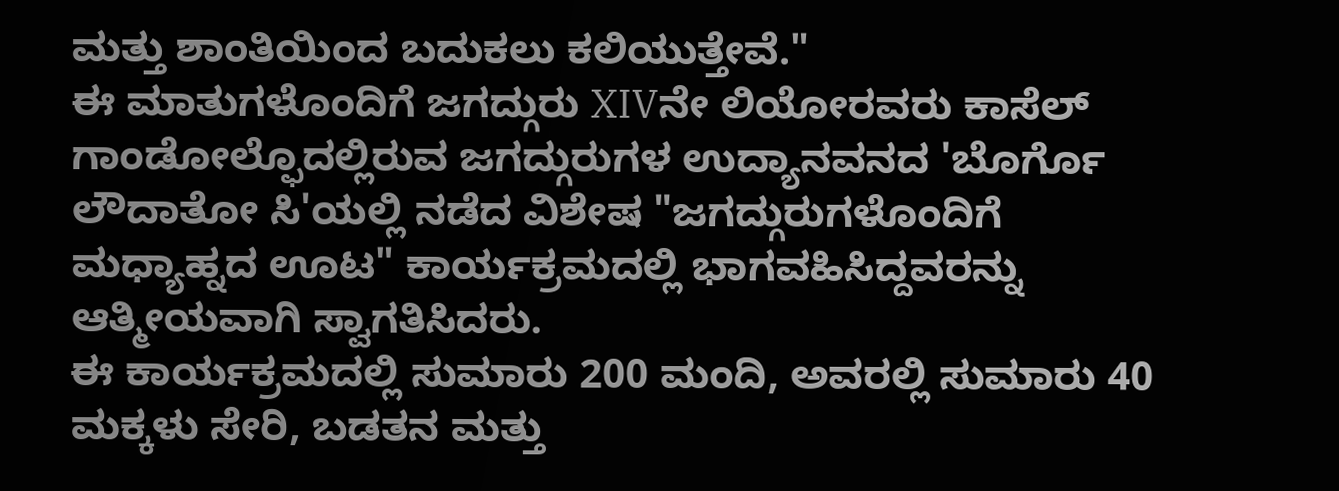ಮತ್ತು ಶಾಂತಿಯಿಂದ ಬದುಕಲು ಕಲಿಯುತ್ತೇವೆ."
ಈ ಮಾತುಗಳೊಂದಿಗೆ ಜಗದ್ಗುರು XIVನೇ ಲಿಯೋರವರು ಕಾಸೆಲ್ ಗಾಂಡೋಲ್ಫೊದಲ್ಲಿರುವ ಜಗದ್ಗುರುಗಳ ಉದ್ಯಾನವನದ 'ಬೊರ್ಗೊ ಲೌದಾತೋ ಸಿ'ಯಲ್ಲಿ ನಡೆದ ವಿಶೇಷ "ಜಗದ್ಗುರುಗಳೊಂದಿಗೆ ಮಧ್ಯಾಹ್ನದ ಊಟ" ಕಾರ್ಯಕ್ರಮದಲ್ಲಿ ಭಾಗವಹಿಸಿದ್ದವರನ್ನು ಆತ್ಮೀಯವಾಗಿ ಸ್ವಾಗತಿಸಿದರು.
ಈ ಕಾರ್ಯಕ್ರಮದಲ್ಲಿ ಸುಮಾರು 200 ಮಂದಿ, ಅವರಲ್ಲಿ ಸುಮಾರು 40 ಮಕ್ಕಳು ಸೇರಿ, ಬಡತನ ಮತ್ತು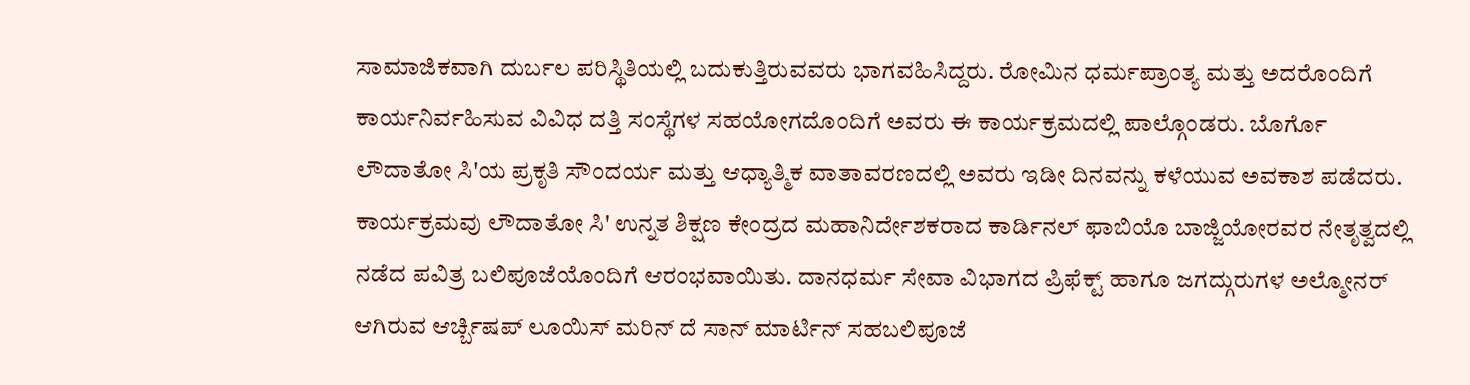ಸಾಮಾಜಿಕವಾಗಿ ದುರ್ಬಲ ಪರಿಸ್ಥಿತಿಯಲ್ಲಿ ಬದುಕುತ್ತಿರುವವರು ಭಾಗವಹಿಸಿದ್ದರು. ರೋಮಿನ ಧರ್ಮಪ್ರಾಂತ್ಯ ಮತ್ತು ಅದರೊಂದಿಗೆ ಕಾರ್ಯನಿರ್ವಹಿಸುವ ವಿವಿಧ ದತ್ತಿ ಸಂಸ್ಥೆಗಳ ಸಹಯೋಗದೊಂದಿಗೆ ಅವರು ಈ ಕಾರ್ಯಕ್ರಮದಲ್ಲಿ ಪಾಲ್ಗೊಂಡರು. ಬೊರ್ಗೊ ಲೌದಾತೋ ಸಿ'ಯ ಪ್ರಕೃತಿ ಸೌಂದರ್ಯ ಮತ್ತು ಆಧ್ಯಾತ್ಮಿಕ ವಾತಾವರಣದಲ್ಲಿ ಅವರು ಇಡೀ ದಿನವನ್ನು ಕಳೆಯುವ ಅವಕಾಶ ಪಡೆದರು.
ಕಾರ್ಯಕ್ರಮವು ಲೌದಾತೋ ಸಿ' ಉನ್ನತ ಶಿಕ್ಷಣ ಕೇಂದ್ರದ ಮಹಾನಿರ್ದೇಶಕರಾದ ಕಾರ್ಡಿನಲ್ ಫಾಬಿಯೊ ಬಾಜ್ಜಿಯೋರವರ ನೇತೃತ್ವದಲ್ಲಿ ನಡೆದ ಪವಿತ್ರ ಬಲಿಪೂಜೆಯೊಂದಿಗೆ ಆರಂಭವಾಯಿತು. ದಾನಧರ್ಮ ಸೇವಾ ವಿಭಾಗದ ಪ್ರಿಫೆಕ್ಟ್ ಹಾಗೂ ಜಗದ್ಗುರುಗಳ ಅಲ್ಮೋನರ್ ಆಗಿರುವ ಆರ್ಚ್ಬಿಷಪ್ ಲೂಯಿಸ್ ಮರಿನ್ ದೆ ಸಾನ್ ಮಾರ್ಟಿನ್ ಸಹಬಲಿಪೂಜೆ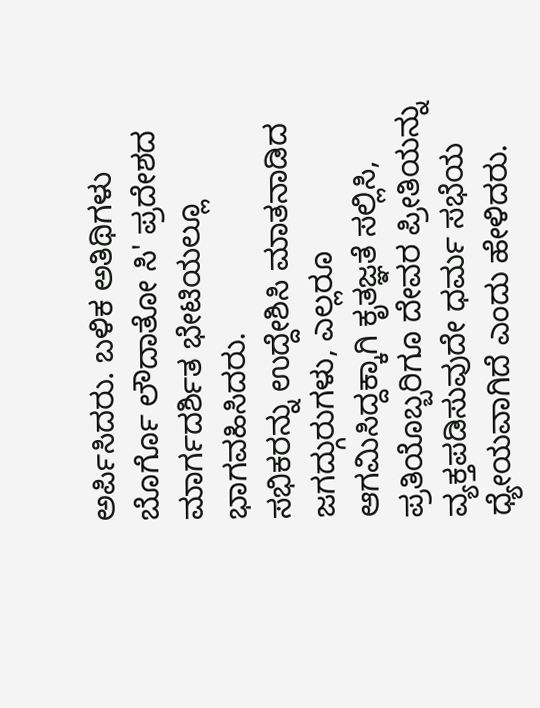ಅರ್ಪಿಸಿದರು. ಬಳಿಕ ಅತಿಥಿಗಳು ಬೊರ್ಗೊ ಲೌದಾತೋ ಸಿ' ಪ್ರದೇಶದ ಮಾರ್ಗದರ್ಶಿತ ಭೇಟಿಯಲ್ಲೂ ಭಾಗವಹಿಸಿದರು.
ಸಭಿಕರನ್ನು ಉದ್ದೇಶಿಸಿ ಮಾತನಾಡಿದ ಜಗದ್ಗುರುಗಳು, ಎಲ್ಲರೂ ಆಗಮಿಸಿದ್ದಕ್ಕಾಗಿ ಕೃತಜ್ಞತೆ ಸಲ್ಲಿಸಿ, ಪ್ರತಿಯೊಬ್ಬರಿಗೂ ದೇವರ ಪ್ರೀತಿಯನ್ನು ವ್ಯಕ್ತಪಡಿಸುವುದೇ ಧರ್ಮ ಸಭೆಯ ಧ್ಯೇಯವಾಗಿದೆ ಎಂದು ಹೇಳಿದರು.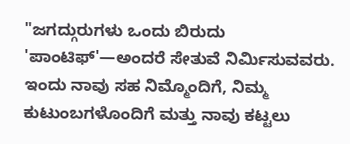"ಜಗದ್ಗುರುಗಳು ಒಂದು ಬಿರುದು 'ಪಾಂಟಿಫ್'—ಅಂದರೆ ಸೇತುವೆ ನಿರ್ಮಿಸುವವರು. ಇಂದು ನಾವು ಸಹ ನಿಮ್ಮೊಂದಿಗೆ, ನಿಮ್ಮ ಕುಟುಂಬಗಳೊಂದಿಗೆ ಮತ್ತು ನಾವು ಕಟ್ಟಲು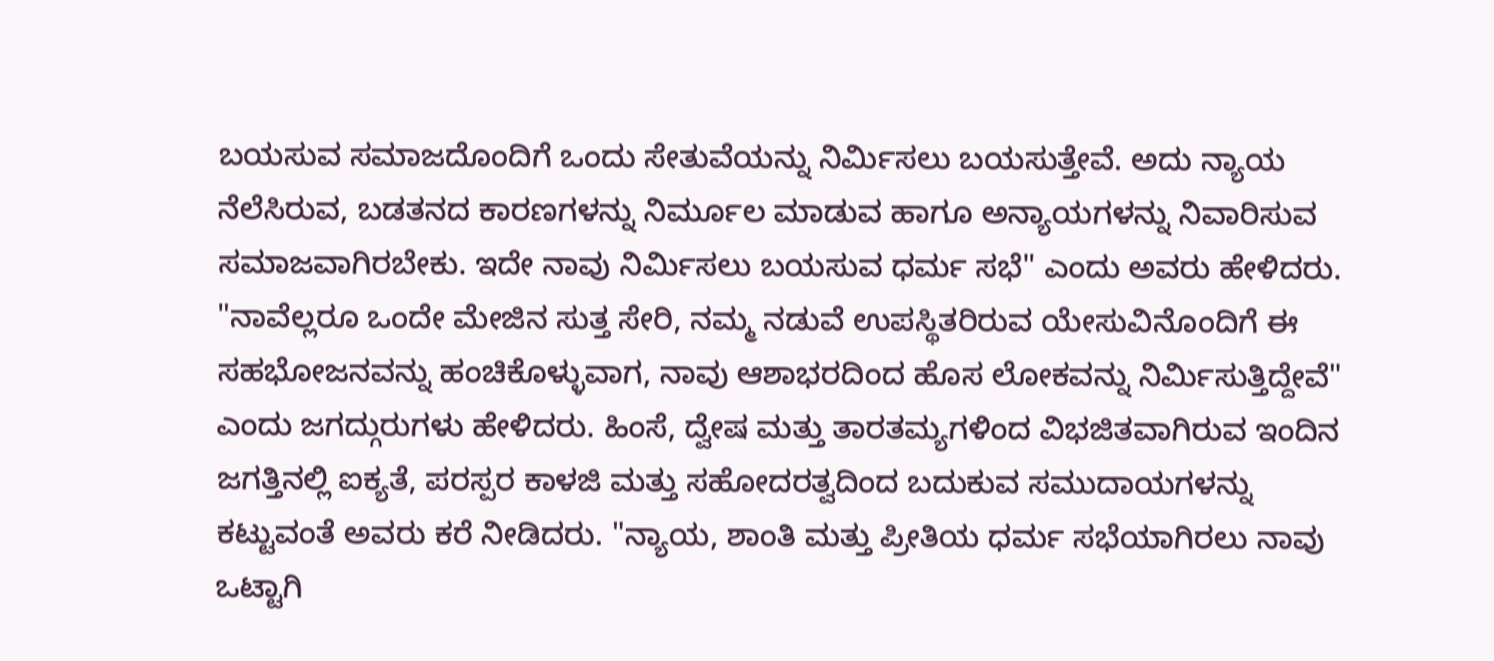ಬಯಸುವ ಸಮಾಜದೊಂದಿಗೆ ಒಂದು ಸೇತುವೆಯನ್ನು ನಿರ್ಮಿಸಲು ಬಯಸುತ್ತೇವೆ. ಅದು ನ್ಯಾಯ ನೆಲೆಸಿರುವ, ಬಡತನದ ಕಾರಣಗಳನ್ನು ನಿರ್ಮೂಲ ಮಾಡುವ ಹಾಗೂ ಅನ್ಯಾಯಗಳನ್ನು ನಿವಾರಿಸುವ ಸಮಾಜವಾಗಿರಬೇಕು. ಇದೇ ನಾವು ನಿರ್ಮಿಸಲು ಬಯಸುವ ಧರ್ಮ ಸಭೆ" ಎಂದು ಅವರು ಹೇಳಿದರು.
"ನಾವೆಲ್ಲರೂ ಒಂದೇ ಮೇಜಿನ ಸುತ್ತ ಸೇರಿ, ನಮ್ಮ ನಡುವೆ ಉಪಸ್ಥಿತರಿರುವ ಯೇಸುವಿನೊಂದಿಗೆ ಈ ಸಹಭೋಜನವನ್ನು ಹಂಚಿಕೊಳ್ಳುವಾಗ, ನಾವು ಆಶಾಭರದಿಂದ ಹೊಸ ಲೋಕವನ್ನು ನಿರ್ಮಿಸುತ್ತಿದ್ದೇವೆ" ಎಂದು ಜಗದ್ಗುರುಗಳು ಹೇಳಿದರು. ಹಿಂಸೆ, ದ್ವೇಷ ಮತ್ತು ತಾರತಮ್ಯಗಳಿಂದ ವಿಭಜಿತವಾಗಿರುವ ಇಂದಿನ ಜಗತ್ತಿನಲ್ಲಿ ಐಕ್ಯತೆ, ಪರಸ್ಪರ ಕಾಳಜಿ ಮತ್ತು ಸಹೋದರತ್ವದಿಂದ ಬದುಕುವ ಸಮುದಾಯಗಳನ್ನು ಕಟ್ಟುವಂತೆ ಅವರು ಕರೆ ನೀಡಿದರು. "ನ್ಯಾಯ, ಶಾಂತಿ ಮತ್ತು ಪ್ರೀತಿಯ ಧರ್ಮ ಸಭೆಯಾಗಿರಲು ನಾವು ಒಟ್ಟಾಗಿ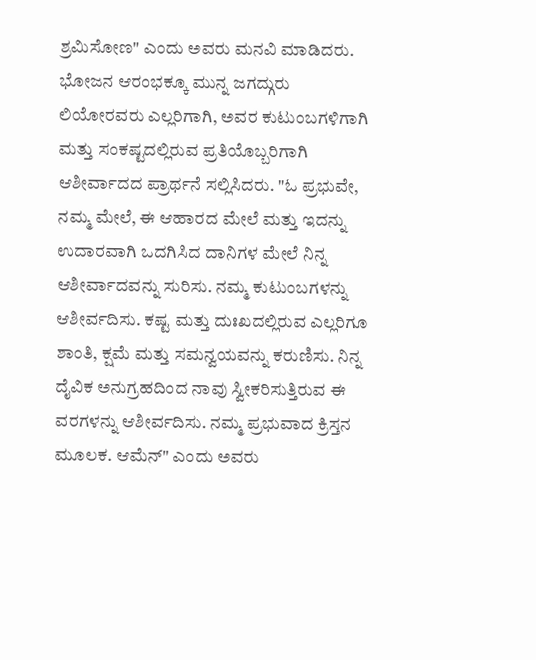ಶ್ರಮಿಸೋಣ" ಎಂದು ಅವರು ಮನವಿ ಮಾಡಿದರು.
ಭೋಜನ ಆರಂಭಕ್ಕೂ ಮುನ್ನ ಜಗದ್ಗುರು ಲಿಯೋರವರು ಎಲ್ಲರಿಗಾಗಿ, ಅವರ ಕುಟುಂಬಗಳಿಗಾಗಿ ಮತ್ತು ಸಂಕಷ್ಟದಲ್ಲಿರುವ ಪ್ರತಿಯೊಬ್ಬರಿಗಾಗಿ ಆಶೀರ್ವಾದದ ಪ್ರಾರ್ಥನೆ ಸಲ್ಲಿಸಿದರು. "ಓ ಪ್ರಭುವೇ, ನಮ್ಮ ಮೇಲೆ, ಈ ಆಹಾರದ ಮೇಲೆ ಮತ್ತು ಇದನ್ನು ಉದಾರವಾಗಿ ಒದಗಿಸಿದ ದಾನಿಗಳ ಮೇಲೆ ನಿನ್ನ ಆಶೀರ್ವಾದವನ್ನು ಸುರಿಸು. ನಮ್ಮ ಕುಟುಂಬಗಳನ್ನು ಆಶೀರ್ವದಿಸು. ಕಷ್ಟ ಮತ್ತು ದುಃಖದಲ್ಲಿರುವ ಎಲ್ಲರಿಗೂ ಶಾಂತಿ, ಕ್ಷಮೆ ಮತ್ತು ಸಮನ್ವಯವನ್ನು ಕರುಣಿಸು. ನಿನ್ನ ದೈವಿಕ ಅನುಗ್ರಹದಿಂದ ನಾವು ಸ್ವೀಕರಿಸುತ್ತಿರುವ ಈ ವರಗಳನ್ನು ಆಶೀರ್ವದಿಸು. ನಮ್ಮ ಪ್ರಭುವಾದ ಕ್ರಿಸ್ತನ ಮೂಲಕ. ಆಮೆನ್" ಎಂದು ಅವರು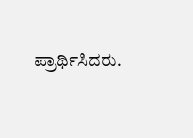ಪ್ರಾರ್ಥಿಸಿದರು.